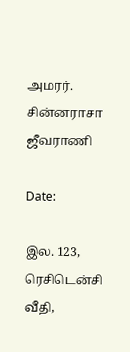அமரர். சின்னராசா ஜீவராணி

Date:

இல. 123, ரெசிடென்சி வீதி,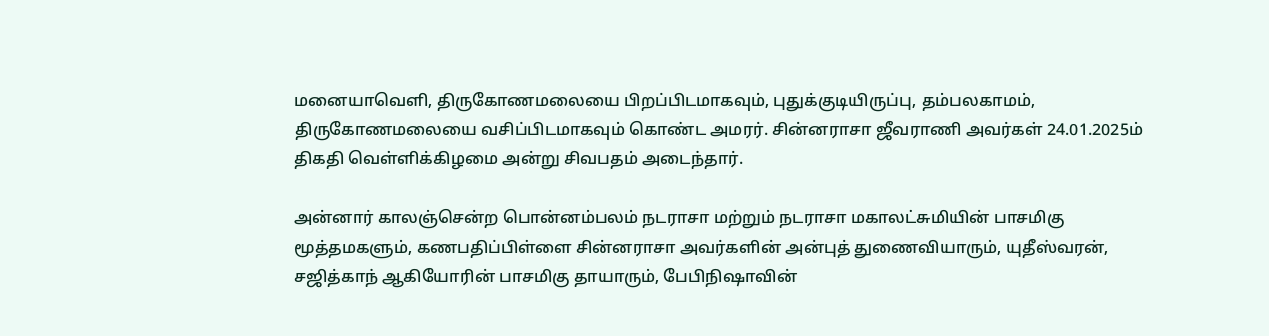மனையாவெளி, திருகோணமலையை பிறப்பிடமாகவும், புதுக்குடியிருப்பு, தம்பலகாமம், திருகோணமலையை வசிப்பிடமாகவும் கொண்ட அமரர். சின்னராசா ஜீவராணி அவர்கள் 24.01.2025ம் திகதி வெள்ளிக்கிழமை அன்று சிவபதம் அடைந்தார்.

அன்னார் காலஞ்சென்ற பொன்னம்பலம் நடராசா மற்றும் நடராசா மகாலட்சுமியின் பாசமிகு மூத்தமகளும், கணபதிப்பிள்ளை சின்னராசா அவர்களின் அன்புத் துணைவியாரும், யுதீஸ்வரன், சஜித்காந் ஆகியோரின் பாசமிகு தாயாரும், பேபிநிஷாவின்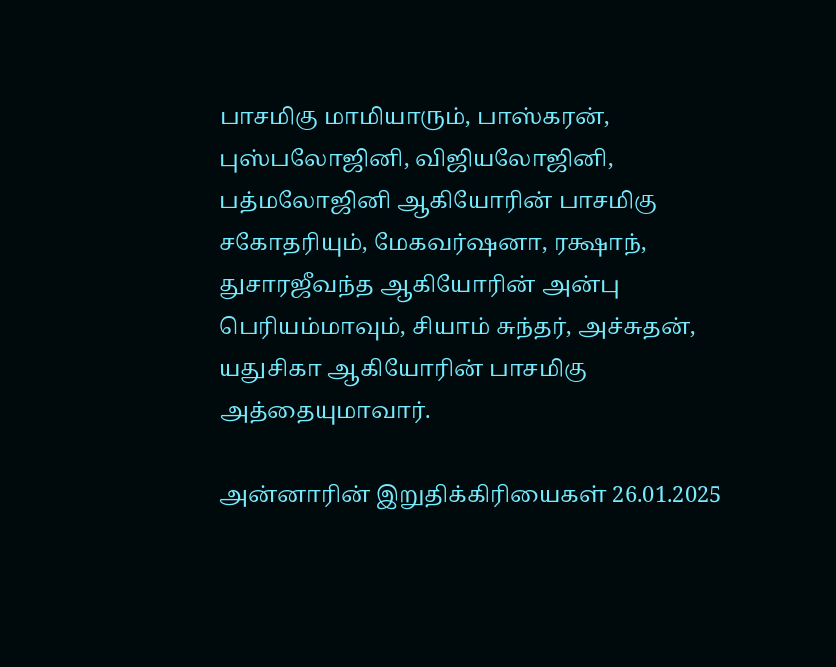பாசமிகு மாமியாரும், பாஸ்கரன், புஸ்பலோஜினி, விஜியலோஜினி, பத்மலோஜினி ஆகியோரின் பாசமிகு சகோதரியும், மேகவர்ஷனா, ரக்ஷாந், துசாரஜீவந்த ஆகியோரின் அன்பு பெரியம்மாவும், சியாம் சுந்தர், அச்சுதன், யதுசிகா ஆகியோரின் பாசமிகு அத்தையுமாவார்.

அன்னாரின் இறுதிக்கிரியைகள் 26.01.2025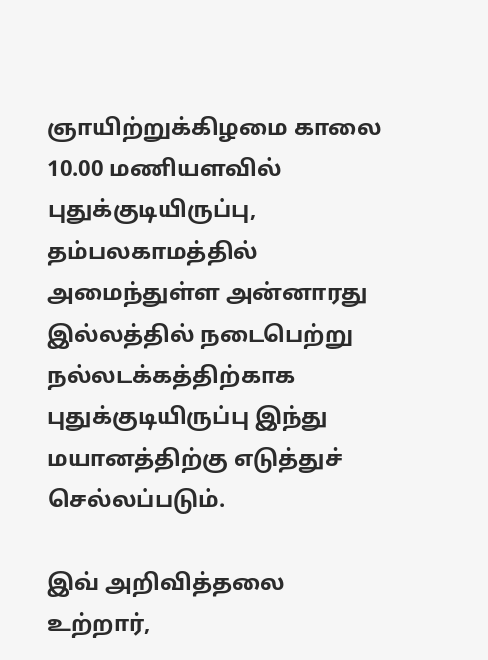ஞாயிற்றுக்கிழமை காலை 10.00 மணியளவில் புதுக்குடியிருப்பு, தம்பலகாமத்தில் அமைந்துள்ள அன்னாரது இல்லத்தில் நடைபெற்று நல்லடக்கத்திற்காக புதுக்குடியிருப்பு இந்து மயானத்திற்கு எடுத்துச் செல்லப்படும்.

இவ் அறிவித்தலை உற்றார்,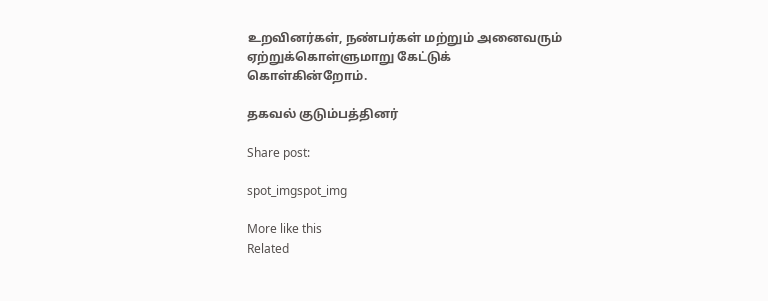உறவினர்கள், நண்பர்கள் மற்றும் அனைவரும் ஏற்றுக்கொள்ளுமாறு கேட்டுக் கொள்கின்றோம்.

தகவல் குடும்பத்தினர்

Share post:

spot_imgspot_img

More like this
Related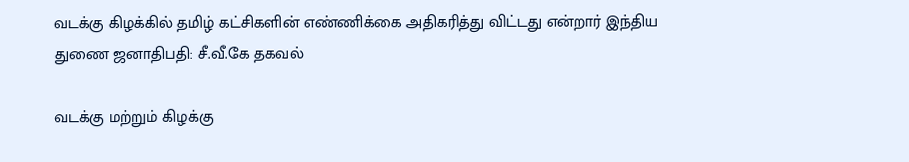வடக்கு கிழக்கில் தமிழ் கட்சிகளின் எண்ணிக்கை அதிகரித்து விட்டது என்றார் இந்திய துணை ஜனாதிபதி: சீ.வீ.கே தகவல்

வடக்கு மற்றும் கிழக்கு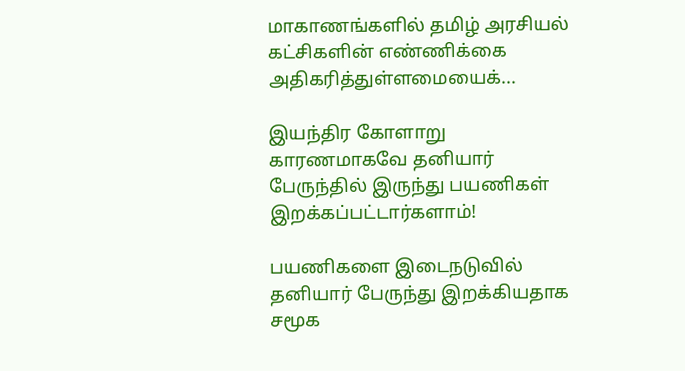மாகாணங்களில் தமிழ் அரசியல் கட்சிகளின் எண்ணிக்கை அதிகரித்துள்ளமையைக்...

இயந்திர கோளாறு காரணமாகவே தனியார் பேருந்தில் இருந்து பயணிகள் இறக்கப்பட்டார்களாம்!

பயணிகளை இடைநடுவில் தனியார் பேருந்து இறக்கியதாக சமூக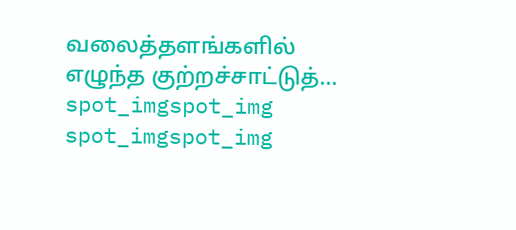வலைத்தளங்களில் எழுந்த குற்றச்சாட்டுத்...
spot_imgspot_img
spot_imgspot_img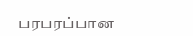பரபரப்பான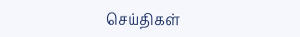செய்திகள்